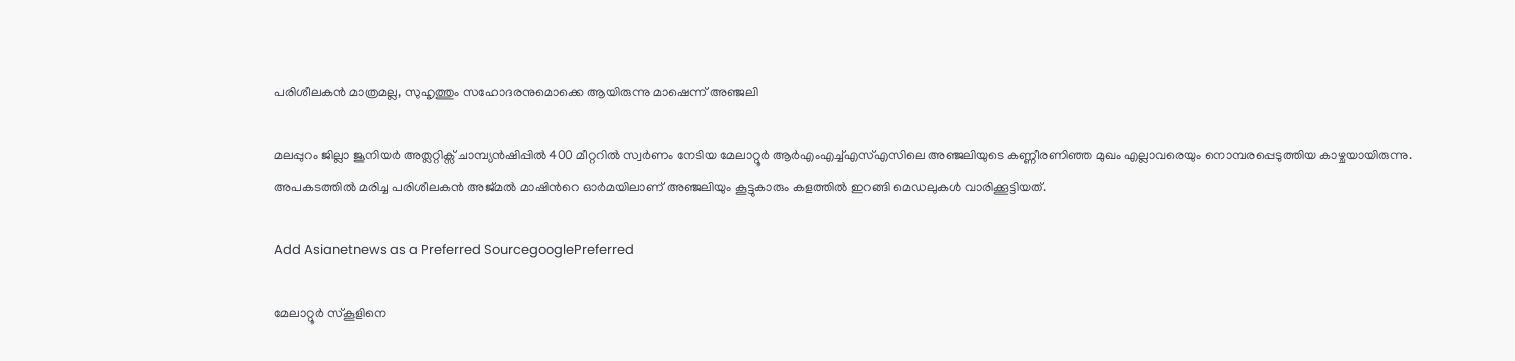പരിശീലകന്‍ മാത്രമല്ല, സുഹൃത്തും സഹോദരനുമൊക്കെ ആയിരുന്നു മാഷെന്ന് അഞ്ജലി

മലപ്പുറം ജില്ലാ ജൂനിയർ അത്ലറ്റിക്സ് ചാമ്പ്യൻഷിപ്പിൽ 400 മീറ്ററിൽ സ്വർണം നേടിയ മേലാറ്റൂർ ആര്‍എംഎച്ച്എസ്എസിലെ അഞ്ജലിയുടെ കണ്ണീരണിഞ്ഞ മുഖം എല്ലാവരെയും നൊമ്പരപ്പെടുത്തിയ കാഴ്ചയായിരുന്നു. അപകടത്തിൽ മരിച്ച പരിശീലകൻ അജ്മൽ മാഷിന്‍റെ ഓർമയിലാണ് അഞ്ജലിയും കൂട്ടുകാരും കളത്തിൽ ഇറങ്ങി മെഡലുകള്‍ വാരിക്കൂട്ടിയത്.

Add Asianetnews as a Preferred SourcegooglePreferred

മേലാറ്റൂർ സ്കൂളിനെ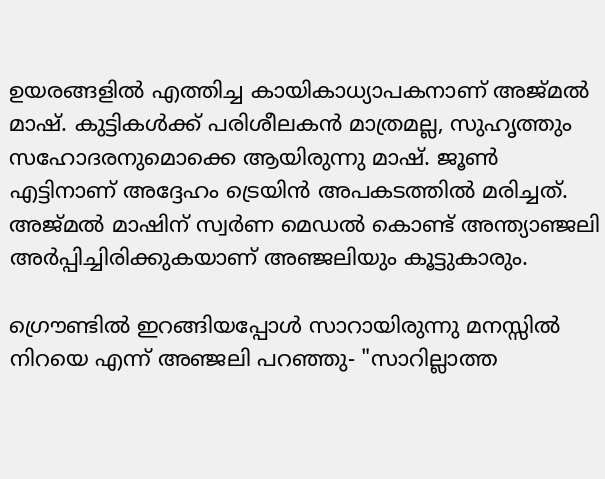ഉയരങ്ങളിൽ എത്തിച്ച കായികാധ്യാപകനാണ് അജ്മല്‍ മാഷ്. കുട്ടികൾക്ക് പരിശീലകന്‍ മാത്രമല്ല, സുഹൃത്തും സഹോദരനുമൊക്കെ ആയിരുന്നു മാഷ്. ജൂണ്‍ എട്ടിനാണ് അദ്ദേഹം ട്രെയിന്‍ അപകടത്തില്‍ മരിച്ചത്. അജ്മൽ മാഷിന് സ്വർണ മെഡൽ കൊണ്ട് അന്ത്യാഞ്ജലി അര്‍പ്പിച്ചിരിക്കുകയാണ് അഞ്ജലിയും കൂട്ടുകാരും.

ഗ്രൌണ്ടില്‍ ഇറങ്ങിയപ്പോള്‍ സാറായിരുന്നു മനസ്സില്‍ നിറയെ എന്ന് അഞ്ജലി പറഞ്ഞു- "സാറില്ലാത്ത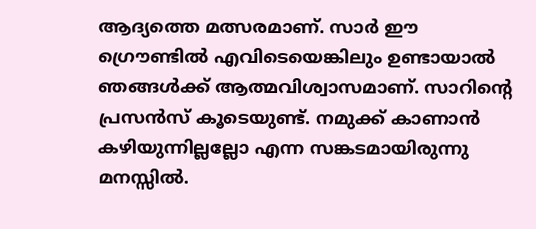ആദ്യത്തെ മത്സരമാണ്. സാര്‍ ഈ ഗ്രൌണ്ടില്‍ എവിടെയെങ്കിലും ഉണ്ടായാല്‍ ഞങ്ങള്‍ക്ക് ആത്മവിശ്വാസമാണ്. സാറിന്‍റെ പ്രസന്‍സ് കൂടെയുണ്ട്. നമുക്ക് കാണാന്‍ കഴിയുന്നില്ലല്ലോ എന്ന സങ്കടമായിരുന്നു മനസ്സില്‍.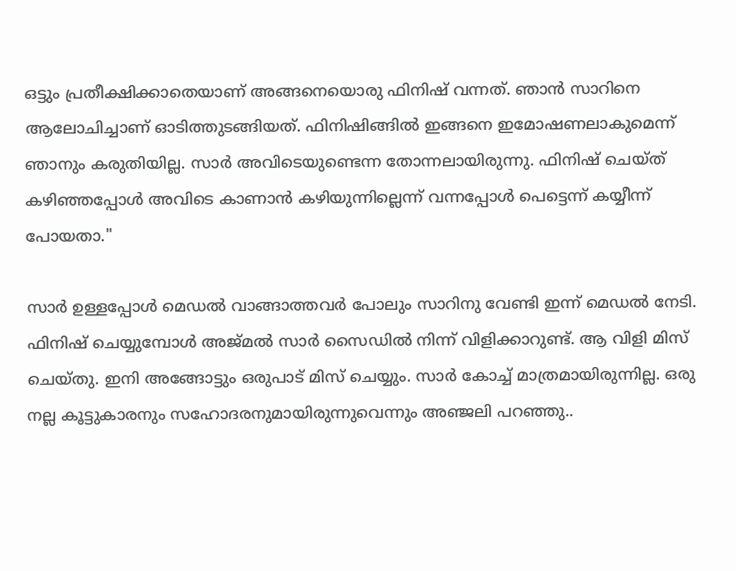ഒട്ടും പ്രതീക്ഷിക്കാതെയാണ് അങ്ങനെയൊരു ഫിനിഷ് വന്നത്. ഞാന്‍ സാറിനെ ആലോചിച്ചാണ് ഓടിത്തുടങ്ങിയത്. ഫിനിഷിങ്ങില്‍ ഇങ്ങനെ ഇമോഷണലാകുമെന്ന് ഞാനും കരുതിയില്ല. സാര്‍ അവിടെയുണ്ടെന്ന തോന്നലായിരുന്നു. ഫിനിഷ് ചെയ്ത് കഴിഞ്ഞപ്പോള്‍ അവിടെ കാണാന്‍ കഴിയുന്നില്ലെന്ന് വന്നപ്പോള്‍ പെട്ടെന്ന് കയ്യീന്ന് പോയതാ."

സാര്‍ ഉള്ളപ്പോള്‍ മെഡല്‍ വാങ്ങാത്തവര്‍ പോലും സാറിനു വേണ്ടി ഇന്ന് മെഡല്‍ നേടി. ഫിനിഷ് ചെയ്യുമ്പോള്‍ അജ്മല്‍ സാര്‍ സൈഡില്‍ നിന്ന് വിളിക്കാറുണ്ട്. ആ വിളി മിസ് ചെയ്തു. ഇനി അങ്ങോട്ടും ഒരുപാട് മിസ് ചെയ്യും. സാര്‍ കോച്ച് മാത്രമായിരുന്നില്ല. ഒരു നല്ല കൂട്ടുകാരനും സഹോദരനുമായിരുന്നുവെന്നും അഞ്ജലി പറഞ്ഞു..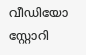വീഡിയോ സ്റ്റോറി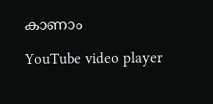കാണാം

YouTube video player